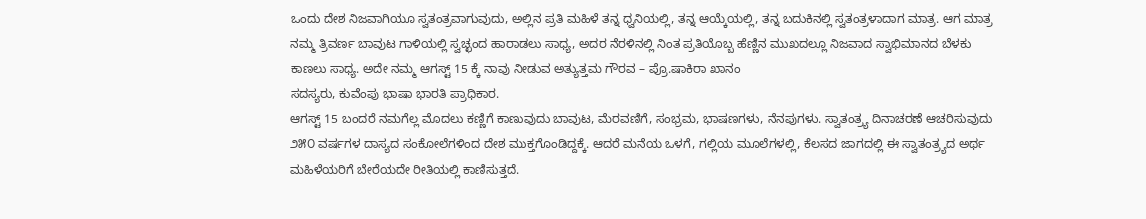ಒಂದು ದೇಶ ನಿಜವಾಗಿಯೂ ಸ್ವತಂತ್ರವಾಗುವುದು, ಅಲ್ಲಿನ ಪ್ರತಿ ಮಹಿಳೆ ತನ್ನ ಧ್ವನಿಯಲ್ಲಿ, ತನ್ನ ಆಯ್ಕೆಯಲ್ಲಿ, ತನ್ನ ಬದುಕಿನಲ್ಲಿ ಸ್ವತಂತ್ರಳಾದಾಗ ಮಾತ್ರ. ಆಗ ಮಾತ್ರ ನಮ್ಮ ತ್ರಿವರ್ಣ ಬಾವುಟ ಗಾಳಿಯಲ್ಲಿ ಸ್ವಚ್ಛಂದ ಹಾರಾಡಲು ಸಾಧ್ಯ, ಅದರ ನೆರಳಿನಲ್ಲಿ ನಿಂತ ಪ್ರತಿಯೊಬ್ಬ ಹೆಣ್ಣಿನ ಮುಖದಲ್ಲೂ ನಿಜವಾದ ಸ್ವಾಭಿಮಾನದ ಬೆಳಕು ಕಾಣಲು ಸಾಧ್ಯ. ಅದೇ ನಮ್ಮ ಆಗಸ್ಟ್ 15 ಕ್ಕೆ ನಾವು ನೀಡುವ ಅತ್ಯುತ್ತಮ ಗೌರವ – ಪ್ರೊ.ಷಾಕಿರಾ ಖಾನಂ
ಸದಸ್ಯರು, ಕುವೆಂಪು ಭಾಷಾ ಭಾರತಿ ಪ್ರಾಧಿಕಾರ.
ಆಗಸ್ಟ್ 15 ಬಂದರೆ ನಮಗೆಲ್ಲ ಮೊದಲು ಕಣ್ಣಿಗೆ ಕಾಣುವುದು ಬಾವುಟ, ಮೆರವಣಿಗೆ, ಸಂಭ್ರಮ, ಭಾಷಣಗಳು, ನೆನಪುಗಳು. ಸ್ವಾತಂತ್ರ್ಯ ದಿನಾಚರಣೆ ಆಚರಿಸುವುದು ೨೫೦ ವರ್ಷಗಳ ದಾಸ್ಯದ ಸಂಕೋಲೆಗಳಿಂದ ದೇಶ ಮುಕ್ತಗೊಂಡಿದ್ದಕ್ಕೆ. ಆದರೆ ಮನೆಯ ಒಳಗೆ, ಗಲ್ಲಿಯ ಮೂಲೆಗಳಲ್ಲಿ, ಕೆಲಸದ ಜಾಗದಲ್ಲಿ ಈ ಸ್ವಾತಂತ್ರ್ಯದ ಅರ್ಥ ಮಹಿಳೆಯರಿಗೆ ಬೇರೆಯದೇ ರೀತಿಯಲ್ಲಿ ಕಾಣಿಸುತ್ತದೆ.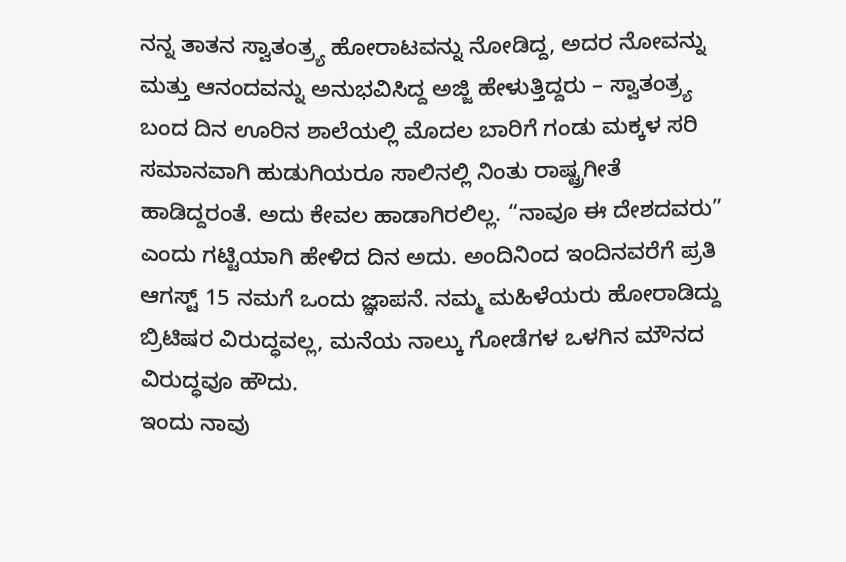ನನ್ನ ತಾತನ ಸ್ವಾತಂತ್ರ್ಯ ಹೋರಾಟವನ್ನು ನೋಡಿದ್ದ, ಅದರ ನೋವನ್ನು ಮತ್ತು ಆನಂದವನ್ನು ಅನುಭವಿಸಿದ್ದ ಅಜ್ಜಿ ಹೇಳುತ್ತಿದ್ದರು – ಸ್ವಾತಂತ್ರ್ಯ ಬಂದ ದಿನ ಊರಿನ ಶಾಲೆಯಲ್ಲಿ ಮೊದಲ ಬಾರಿಗೆ ಗಂಡು ಮಕ್ಕಳ ಸರಿ ಸಮಾನವಾಗಿ ಹುಡುಗಿಯರೂ ಸಾಲಿನಲ್ಲಿ ನಿಂತು ರಾಷ್ಟ್ರಗೀತೆ ಹಾಡಿದ್ದರಂತೆ. ಅದು ಕೇವಲ ಹಾಡಾಗಿರಲಿಲ್ಲ. “ನಾವೂ ಈ ದೇಶದವರು” ಎಂದು ಗಟ್ಟಿಯಾಗಿ ಹೇಳಿದ ದಿನ ಅದು. ಅಂದಿನಿಂದ ಇಂದಿನವರೆಗೆ ಪ್ರತಿ ಆಗಸ್ಟ್ 15 ನಮಗೆ ಒಂದು ಜ್ಞಾಪನೆ. ನಮ್ಮ ಮಹಿಳೆಯರು ಹೋರಾಡಿದ್ದು ಬ್ರಿಟಿಷರ ವಿರುದ್ಧವಲ್ಲ, ಮನೆಯ ನಾಲ್ಕು ಗೋಡೆಗಳ ಒಳಗಿನ ಮೌನದ ವಿರುದ್ಧವೂ ಹೌದು.
ಇಂದು ನಾವು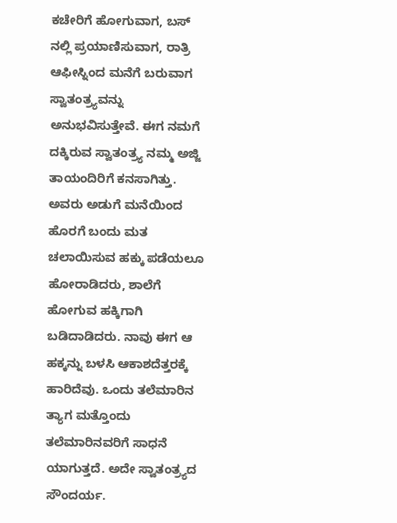ಕಚೇರಿಗೆ ಹೋಗುವಾಗ, ಬಸ್ ನಲ್ಲಿ ಪ್ರಯಾಣಿಸುವಾಗ, ರಾತ್ರಿ ಆಫೀಸ್ನಿಂದ ಮನೆಗೆ ಬರುವಾಗ ಸ್ವಾತಂತ್ರ್ಯವನ್ನು ಅನುಭವಿಸುತ್ತೇವೆ. ಈಗ ನಮಗೆ ದಕ್ಕಿರುವ ಸ್ವಾತಂತ್ರ್ಯ ನಮ್ಮ ಅಜ್ಜಿ ತಾಯಂದಿರಿಗೆ ಕನಸಾಗಿತ್ತು. ಅವರು ಅಡುಗೆ ಮನೆಯಿಂದ ಹೊರಗೆ ಬಂದು ಮತ ಚಲಾಯಿಸುವ ಹಕ್ಕು ಪಡೆಯಲೂ ಹೋರಾಡಿದರು, ಶಾಲೆಗೆ ಹೋಗುವ ಹಕ್ಕಿಗಾಗಿ ಬಡಿದಾಡಿದರು. ನಾವು ಈಗ ಆ ಹಕ್ಕನ್ನು ಬಳಸಿ ಆಕಾಶದೆತ್ತರಕ್ಕೆ ಹಾರಿದೆವು. ಒಂದು ತಲೆಮಾರಿನ ತ್ಯಾಗ ಮತ್ತೊಂದು ತಲೆಮಾರಿನವರಿಗೆ ಸಾಧನೆ ಯಾಗುತ್ತದೆ. ಅದೇ ಸ್ವಾತಂತ್ರ್ಯದ ಸೌಂದರ್ಯ.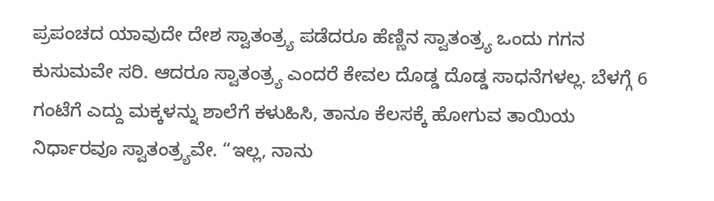ಪ್ರಪಂಚದ ಯಾವುದೇ ದೇಶ ಸ್ವಾತಂತ್ರ್ಯ ಪಡೆದರೂ ಹೆಣ್ಣಿನ ಸ್ವಾತಂತ್ರ್ಯ ಒಂದು ಗಗನ ಕುಸುಮವೇ ಸರಿ. ಆದರೂ ಸ್ವಾತಂತ್ರ್ಯ ಎಂದರೆ ಕೇವಲ ದೊಡ್ಡ ದೊಡ್ಡ ಸಾಧನೆಗಳಲ್ಲ. ಬೆಳಗ್ಗೆ 6 ಗಂಟೆಗೆ ಎದ್ದು ಮಕ್ಕಳನ್ನು ಶಾಲೆಗೆ ಕಳುಹಿಸಿ, ತಾನೂ ಕೆಲಸಕ್ಕೆ ಹೋಗುವ ತಾಯಿಯ ನಿರ್ಧಾರವೂ ಸ್ವಾತಂತ್ರ್ಯವೇ. “ಇಲ್ಲ, ನಾನು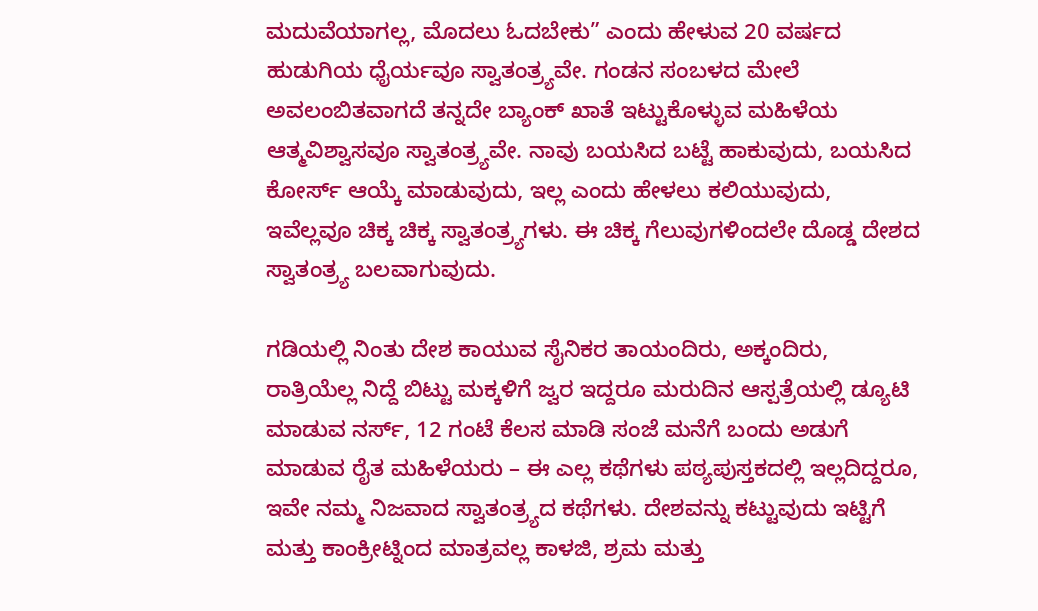ಮದುವೆಯಾಗಲ್ಲ, ಮೊದಲು ಓದಬೇಕು” ಎಂದು ಹೇಳುವ 20 ವರ್ಷದ ಹುಡುಗಿಯ ಧೈರ್ಯವೂ ಸ್ವಾತಂತ್ರ್ಯವೇ. ಗಂಡನ ಸಂಬಳದ ಮೇಲೆ ಅವಲಂಬಿತವಾಗದೆ ತನ್ನದೇ ಬ್ಯಾಂಕ್ ಖಾತೆ ಇಟ್ಟುಕೊಳ್ಳುವ ಮಹಿಳೆಯ ಆತ್ಮವಿಶ್ವಾಸವೂ ಸ್ವಾತಂತ್ರ್ಯವೇ. ನಾವು ಬಯಸಿದ ಬಟ್ಟೆ ಹಾಕುವುದು, ಬಯಸಿದ ಕೋರ್ಸ್ ಆಯ್ಕೆ ಮಾಡುವುದು, ಇಲ್ಲ ಎಂದು ಹೇಳಲು ಕಲಿಯುವುದು, ಇವೆಲ್ಲವೂ ಚಿಕ್ಕ ಚಿಕ್ಕ ಸ್ವಾತಂತ್ರ್ಯಗಳು. ಈ ಚಿಕ್ಕ ಗೆಲುವುಗಳಿಂದಲೇ ದೊಡ್ಡ ದೇಶದ ಸ್ವಾತಂತ್ರ್ಯ ಬಲವಾಗುವುದು.

ಗಡಿಯಲ್ಲಿ ನಿಂತು ದೇಶ ಕಾಯುವ ಸೈನಿಕರ ತಾಯಂದಿರು, ಅಕ್ಕಂದಿರು, ರಾತ್ರಿಯೆಲ್ಲ ನಿದ್ದೆ ಬಿಟ್ಟು ಮಕ್ಕಳಿಗೆ ಜ್ವರ ಇದ್ದರೂ ಮರುದಿನ ಆಸ್ಪತ್ರೆಯಲ್ಲಿ ಡ್ಯೂಟಿ ಮಾಡುವ ನರ್ಸ್, 12 ಗಂಟೆ ಕೆಲಸ ಮಾಡಿ ಸಂಜೆ ಮನೆಗೆ ಬಂದು ಅಡುಗೆ ಮಾಡುವ ರೈತ ಮಹಿಳೆಯರು – ಈ ಎಲ್ಲ ಕಥೆಗಳು ಪಠ್ಯಪುಸ್ತಕದಲ್ಲಿ ಇಲ್ಲದಿದ್ದರೂ, ಇವೇ ನಮ್ಮ ನಿಜವಾದ ಸ್ವಾತಂತ್ರ್ಯದ ಕಥೆಗಳು. ದೇಶವನ್ನು ಕಟ್ಟುವುದು ಇಟ್ಟಿಗೆ ಮತ್ತು ಕಾಂಕ್ರೀಟ್ನಿಂದ ಮಾತ್ರವಲ್ಲ ಕಾಳಜಿ, ಶ್ರಮ ಮತ್ತು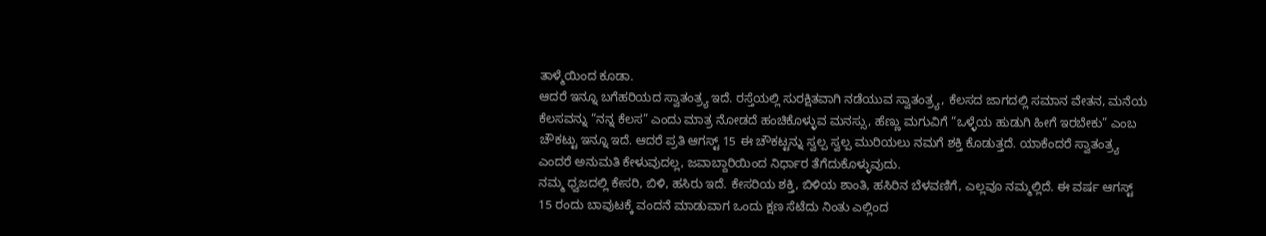ತಾಳ್ಮೆಯಿಂದ ಕೂಡಾ.
ಆದರೆ ಇನ್ನೂ ಬಗೆಹರಿಯದ ಸ್ವಾತಂತ್ರ್ಯ ಇದೆ. ರಸ್ತೆಯಲ್ಲಿ ಸುರಕ್ಷಿತವಾಗಿ ನಡೆಯುವ ಸ್ವಾತಂತ್ರ್ಯ, ಕೆಲಸದ ಜಾಗದಲ್ಲಿ ಸಮಾನ ವೇತನ, ಮನೆಯ ಕೆಲಸವನ್ನು “ನನ್ನ ಕೆಲಸ” ಎಂದು ಮಾತ್ರ ನೋಡದೆ ಹಂಚಿಕೊಳ್ಳುವ ಮನಸ್ಸು, ಹೆಣ್ಣು ಮಗುವಿಗೆ “ಒಳ್ಳೆಯ ಹುಡುಗಿ ಹೀಗೆ ಇರಬೇಕು” ಎಂಬ ಚೌಕಟ್ಟು ಇನ್ನೂ ಇದೆ. ಆದರೆ ಪ್ರತಿ ಆಗಸ್ಟ್ 15 ಈ ಚೌಕಟ್ಟನ್ನು ಸ್ವಲ್ಪ ಸ್ವಲ್ಪ ಮುರಿಯಲು ನಮಗೆ ಶಕ್ತಿ ಕೊಡುತ್ತದೆ. ಯಾಕೆಂದರೆ ಸ್ವಾತಂತ್ರ್ಯ ಎಂದರೆ ಅನುಮತಿ ಕೇಳುವುದಲ್ಲ, ಜವಾಬ್ದಾರಿಯಿಂದ ನಿರ್ಧಾರ ತೆಗೆದುಕೊಳ್ಳುವುದು.
ನಮ್ಮ ಧ್ವಜದಲ್ಲಿ ಕೇಸರಿ, ಬಿಳಿ, ಹಸಿರು ಇದೆ. ಕೇಸರಿಯ ಶಕ್ತಿ, ಬಿಳಿಯ ಶಾಂತಿ, ಹಸಿರಿನ ಬೆಳವಣಿಗೆ, ಎಲ್ಲವೂ ನಮ್ಮಲ್ಲಿದೆ. ಈ ವರ್ಷ ಆಗಸ್ಟ್ 15 ರಂದು ಬಾವುಟಕ್ಕೆ ವಂದನೆ ಮಾಡುವಾಗ ಒಂದು ಕ್ಷಣ ಸೆಟೆದು ನಿಂತು ಎಲ್ಲಿಂದ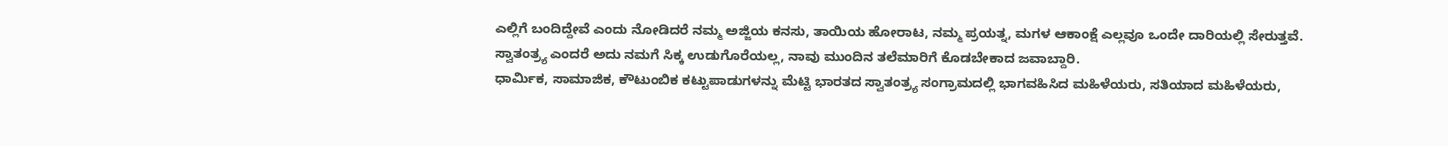ಎಲ್ಲಿಗೆ ಬಂದಿದ್ದೇವೆ ಎಂದು ನೋಡಿದರೆ ನಮ್ಮ ಅಜ್ಜಿಯ ಕನಸು, ತಾಯಿಯ ಹೋರಾಟ, ನಮ್ಮ ಪ್ರಯತ್ನ, ಮಗಳ ಆಕಾಂಕ್ಷೆ ಎಲ್ಲವೂ ಒಂದೇ ದಾರಿಯಲ್ಲಿ ಸೇರುತ್ತವೆ. ಸ್ವಾತಂತ್ರ್ಯ ಎಂದರೆ ಅದು ನಮಗೆ ಸಿಕ್ಕ ಉಡುಗೊರೆಯಲ್ಲ, ನಾವು ಮುಂದಿನ ತಲೆಮಾರಿಗೆ ಕೊಡಬೇಕಾದ ಜವಾಬ್ದಾರಿ.
ಧಾರ್ಮಿಕ, ಸಾಮಾಜಿಕ, ಕೌಟುಂಬಿಕ ಕಟ್ಟುಪಾಡುಗಳನ್ನು ಮೆಟ್ಟಿ ಭಾರತದ ಸ್ವಾತಂತ್ರ್ಯ ಸಂಗ್ರಾಮದಲ್ಲಿ ಭಾಗವಹಿಸಿದ ಮಹಿಳೆಯರು, ಸತಿಯಾದ ಮಹಿಳೆಯರು,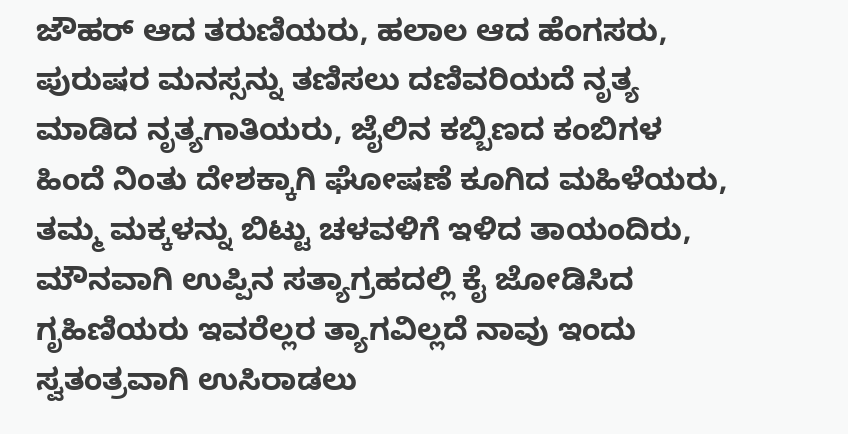ಜೌಹರ್ ಆದ ತರುಣಿಯರು, ಹಲಾಲ ಆದ ಹೆಂಗಸರು, ಪುರುಷರ ಮನಸ್ಸನ್ನು ತಣಿಸಲು ದಣಿವರಿಯದೆ ನೃತ್ಯ ಮಾಡಿದ ನೃತ್ಯಗಾತಿಯರು, ಜೈಲಿನ ಕಬ್ಬಿಣದ ಕಂಬಿಗಳ ಹಿಂದೆ ನಿಂತು ದೇಶಕ್ಕಾಗಿ ಘೋಷಣೆ ಕೂಗಿದ ಮಹಿಳೆಯರು, ತಮ್ಮ ಮಕ್ಕಳನ್ನು ಬಿಟ್ಟು ಚಳವಳಿಗೆ ಇಳಿದ ತಾಯಂದಿರು, ಮೌನವಾಗಿ ಉಪ್ಪಿನ ಸತ್ಯಾಗ್ರಹದಲ್ಲಿ ಕೈ ಜೋಡಿಸಿದ ಗೃಹಿಣಿಯರು ಇವರೆಲ್ಲರ ತ್ಯಾಗವಿಲ್ಲದೆ ನಾವು ಇಂದು ಸ್ವತಂತ್ರವಾಗಿ ಉಸಿರಾಡಲು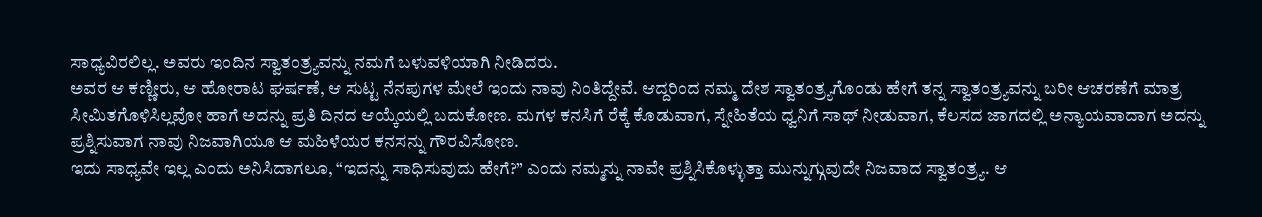ಸಾಧ್ಯವಿರಲಿಲ್ಲ. ಅವರು ಇಂದಿನ ಸ್ವಾತಂತ್ರ್ಯವನ್ನು ನಮಗೆ ಬಳುವಳಿಯಾಗಿ ನೀಡಿದರು.
ಅವರ ಆ ಕಣ್ಣೀರು, ಆ ಹೋರಾಟ ಘರ್ಷಣೆ, ಆ ಸುಟ್ಟ ನೆನಪುಗಳ ಮೇಲೆ ಇಂದು ನಾವು ನಿಂತಿದ್ದೇವೆ. ಆದ್ದರಿಂದ ನಮ್ಮ ದೇಶ ಸ್ವಾತಂತ್ರ್ಯಗೊಂಡು ಹೇಗೆ ತನ್ನ ಸ್ವಾತಂತ್ರ್ಯವನ್ನು ಬರೀ ಆಚರಣೆಗೆ ಮಾತ್ರ ಸೀಮಿತಗೊಳಿಸಿಲ್ಲವೋ ಹಾಗೆ ಅದನ್ನು ಪ್ರತಿ ದಿನದ ಆಯ್ಕೆಯಲ್ಲಿ ಬದುಕೋಣ. ಮಗಳ ಕನಸಿಗೆ ರೆಕ್ಕೆ ಕೊಡುವಾಗ, ಸ್ನೇಹಿತೆಯ ಧ್ವನಿಗೆ ಸಾಥ್ ನೀಡುವಾಗ, ಕೆಲಸದ ಜಾಗದಲ್ಲಿ ಅನ್ಯಾಯವಾದಾಗ ಅದನ್ನು ಪ್ರಶ್ನಿಸುವಾಗ ನಾವು ನಿಜವಾಗಿಯೂ ಆ ಮಹಿಳೆಯರ ಕನಸನ್ನು ಗೌರವಿಸೋಣ.
ಇದು ಸಾಧ್ಯವೇ ಇಲ್ಲ ಎಂದು ಅನಿಸಿದಾಗಲೂ, “ಇದನ್ನು ಸಾಧಿಸುವುದು ಹೇಗೆ?” ಎಂದು ನಮ್ಮನ್ನು ನಾವೇ ಪ್ರಶ್ನಿಸಿಕೊಳ್ಳುತ್ತಾ ಮುನ್ನುಗ್ಗುವುದೇ ನಿಜವಾದ ಸ್ವಾತಂತ್ರ್ಯ. ಆ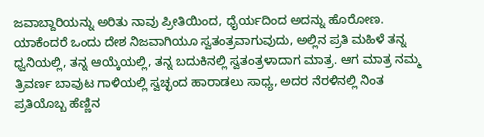ಜವಾಬ್ದಾರಿಯನ್ನು ಅರಿತು ನಾವು ಪ್ರೀತಿಯಿಂದ, ಧೈರ್ಯದಿಂದ ಅದನ್ನು ಹೊರೋಣ. ಯಾಕೆಂದರೆ ಒಂದು ದೇಶ ನಿಜವಾಗಿಯೂ ಸ್ವತಂತ್ರವಾಗುವುದು, ಅಲ್ಲಿನ ಪ್ರತಿ ಮಹಿಳೆ ತನ್ನ ಧ್ವನಿಯಲ್ಲಿ, ತನ್ನ ಆಯ್ಕೆಯಲ್ಲಿ, ತನ್ನ ಬದುಕಿನಲ್ಲಿ ಸ್ವತಂತ್ರಳಾದಾಗ ಮಾತ್ರ. ಆಗ ಮಾತ್ರ ನಮ್ಮ ತ್ರಿವರ್ಣ ಬಾವುಟ ಗಾಳಿಯಲ್ಲಿ ಸ್ವಚ್ಛಂದ ಹಾರಾಡಲು ಸಾಧ್ಯ, ಅದರ ನೆರಳಿನಲ್ಲಿ ನಿಂತ ಪ್ರತಿಯೊಬ್ಬ ಹೆಣ್ಣಿನ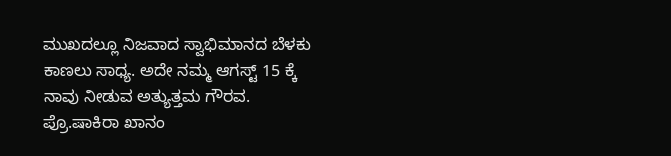ಮುಖದಲ್ಲೂ ನಿಜವಾದ ಸ್ವಾಭಿಮಾನದ ಬೆಳಕು ಕಾಣಲು ಸಾಧ್ಯ. ಅದೇ ನಮ್ಮ ಆಗಸ್ಟ್ 15 ಕ್ಕೆ ನಾವು ನೀಡುವ ಅತ್ಯುತ್ತಮ ಗೌರವ.
ಪ್ರೊ.ಷಾಕಿರಾ ಖಾನಂ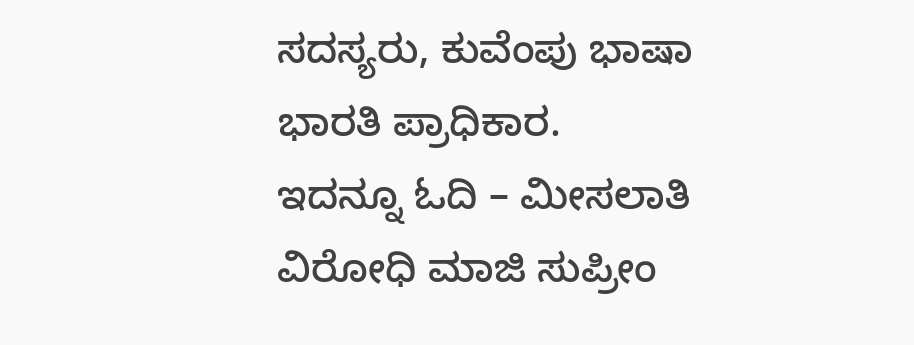ಸದಸ್ಯರು, ಕುವೆಂಪು ಭಾಷಾ ಭಾರತಿ ಪ್ರಾಧಿಕಾರ.
ಇದನ್ನೂ ಓದಿ – ಮೀಸಲಾತಿ ವಿರೋಧಿ ಮಾಜಿ ಸುಪ್ರೀಂ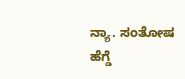ನ್ಯಾ. ಸಂತೋಷ ಹೆಗ್ಡೆ